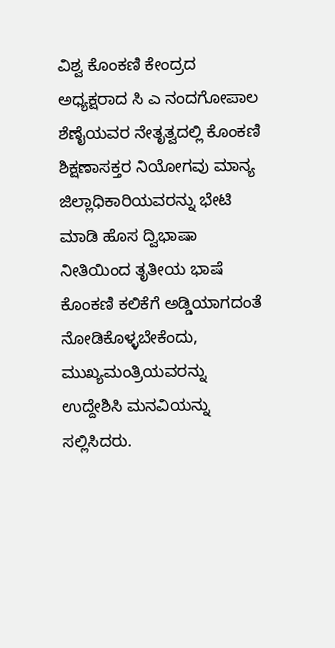ವಿಶ್ವ ಕೊಂಕಣಿ ಕೇಂದ್ರದ ಅಧ್ಯಕ್ಷರಾದ ಸಿ ಎ ನಂದಗೋಪಾಲ ಶೆಣೈಯವರ ನೇತೃತ್ವದಲ್ಲಿ ಕೊಂಕಣಿ ಶಿಕ್ಷಣಾಸಕ್ತರ ನಿಯೋಗವು ಮಾನ್ಯ ಜಿಲ್ಲಾಧಿಕಾರಿಯವರನ್ನು ಭೇಟಿ ಮಾಡಿ ಹೊಸ ದ್ವಿಭಾಷಾ ನೀತಿಯಿಂದ ತೃತೀಯ ಭಾಷೆ ಕೊಂಕಣಿ ಕಲಿಕೆಗೆ ಅಡ್ಡಿಯಾಗದಂತೆ ನೋಡಿಕೊಳ್ಳಬೇಕೆಂದು, ಮುಖ್ಯಮಂತ್ರಿಯವರನ್ನು ಉದ್ದೇಶಿಸಿ ಮನವಿಯನ್ನು ಸಲ್ಲಿಸಿದರು.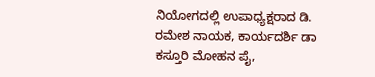ನಿಯೋಗದಲ್ಲಿ ಉಪಾಧ್ಯಕ್ಷರಾದ ಡಿ. ರಮೇಶ ನಾಯಕ, ಕಾರ್ಯದರ್ಶಿ ಡಾ ಕಸ್ತೂರಿ ಮೋಹನ ಪೈ,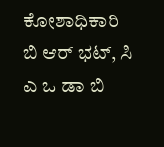ಕೋಶಾಧಿಕಾರಿ ಬಿ ಆರ್ ಭಟ್, ಸಿ ಎ ಒ ಡಾ ಬಿ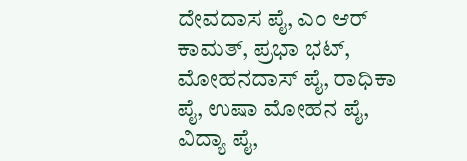ದೇವದಾಸ ಪೈ, ಎಂ ಆರ್ ಕಾಮತ್, ಪ್ರಭಾ ಭಟ್, ಮೋಹನದಾಸ್ ಪೈ, ರಾಧಿಕಾ ಪೈ, ಉಷಾ ಮೋಹನ ಪೈ, ವಿದ್ಯಾ ಪೈ,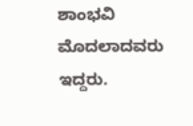ಶಾಂಭವಿ ಮೊದಲಾದವರು ಇದ್ದರು.